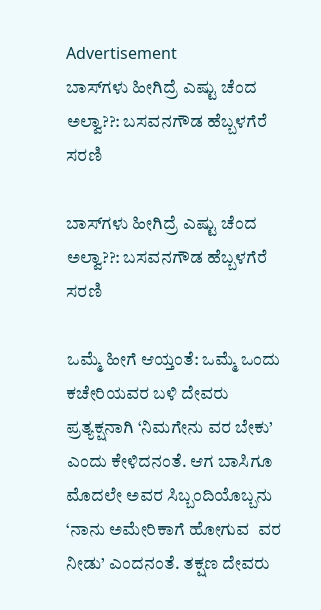Advertisement
ಬಾಸ್‌ಗಳು ಹೀಗಿದ್ರೆ ಎಷ್ಟು ಚೆಂದ ಅಲ್ವಾ??: ಬಸವನಗೌಡ ಹೆಬ್ಬಳಗೆರೆ ಸರಣಿ

ಬಾಸ್‌ಗಳು ಹೀಗಿದ್ರೆ ಎಷ್ಟು ಚೆಂದ ಅಲ್ವಾ??: ಬಸವನಗೌಡ ಹೆಬ್ಬಳಗೆರೆ ಸರಣಿ

ಒಮ್ಮೆ ಹೀಗೆ ಆಯ್ತಂತೆ: ಒಮ್ಮೆ ಒಂದು ಕಚೇರಿಯವರ ಬಳಿ ದೇವರು ಪ್ರತ್ಯಕ್ಷನಾಗಿ ‘ನಿಮಗೇನು ವರ ಬೇಕು’ ಎಂದು ಕೇಳಿದನಂತೆ. ಆಗ ಬಾಸಿಗೂ ಮೊದಲೇ ಅವರ ಸಿಬ್ಬಂದಿಯೊಬ್ಬನು ‘ನಾನು ಅಮೇರಿಕಾಗೆ ಹೋಗುವ  ವರ ನೀಡು’ ಎಂದನಂತೆ. ತಕ್ಷಣ ದೇವರು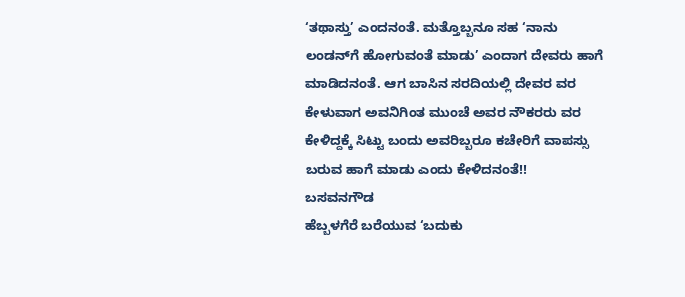‘ತಥಾಸ್ತು’ ಎಂದನಂತೆ. ಮತ್ತೊಬ್ಬನೂ ಸಹ ‘ನಾನು ಲಂಡನ್‌ಗೆ ಹೋಗುವಂತೆ ಮಾಡು’ ಎಂದಾಗ ದೇವರು ಹಾಗೆ ಮಾಡಿದನಂತೆ. ಆಗ ಬಾಸಿನ ಸರದಿಯಲ್ಲಿ ದೇವರ ವರ ಕೇಳುವಾಗ ಅವನಿಗಿಂತ ಮುಂಚೆ ಅವರ ನೌಕರರು ವರ ಕೇಳಿದ್ದಕ್ಕೆ ಸಿಟ್ಟು ಬಂದು ಅವರಿಬ್ಬರೂ ಕಚೇರಿಗೆ ವಾಪಸ್ಸು ಬರುವ ಹಾಗೆ ಮಾಡು ಎಂದು ಕೇಳಿದನಂತೆ!!
ಬಸವನಗೌಡ
ಹೆಬ್ಬಳಗೆರೆ ಬರೆಯುವ ‘ಬದುಕು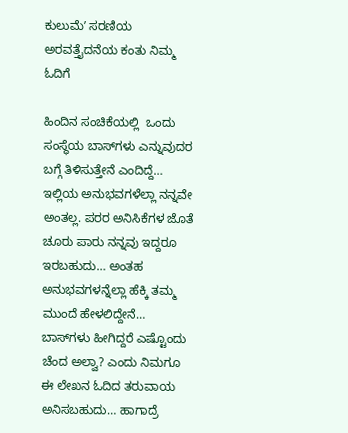ಕುಲುಮೆʼ ಸರಣಿಯ ಅರವತ್ತೈದನೆಯ ಕಂತು ನಿಮ್ಮ ಓದಿಗೆ

ಹಿಂದಿನ‌ ಸಂಚಿಕೆಯಲ್ಲಿ  ಒಂದು ಸಂಸ್ಥೆಯ ಬಾಸ್‌ಗಳು ಎನ್ನುವುದರ ಬಗ್ಗೆ ತಿಳಿಸುತ್ತೇನೆ ಎಂದಿದ್ದೆ… ಇಲ್ಲಿಯ ಅನುಭವಗಳೆಲ್ಲಾ ನನ್ನವೇ ಅಂತಲ್ಲ. ಪರರ ಅನಿಸಿಕೆಗಳ ಜೊತೆ ಚೂರು ಪಾರು ನನ್ನವು ಇದ್ದರೂ ಇರಬಹುದು… ಅಂತಹ ಅನುಭವಗಳನ್ನೆಲ್ಲಾ ಹೆಕ್ಕಿ ತಮ್ಮ‌‌ ಮುಂದೆ ಹೇಳಲಿದ್ದೇನೆ… ಬಾಸ್‌ಗಳು ಹೀಗಿದ್ದರೆ ಎಷ್ಟೊಂದು ಚೆಂದ ಅಲ್ವಾ? ಎಂದು ನಿಮಗೂ ಈ‌ ಲೇಖನ ಓದಿದ ತರುವಾಯ ಅನಿಸಬಹುದು… ಹಾಗಾದ್ರೆ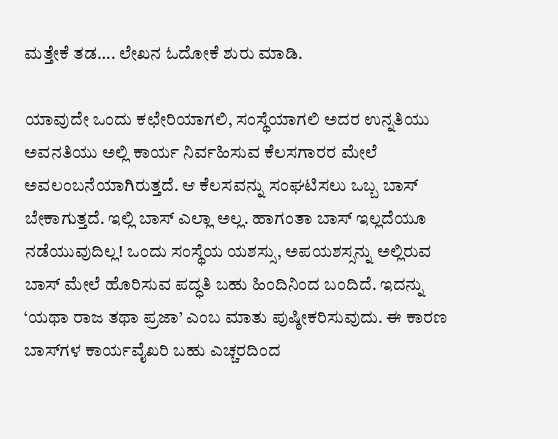ಮತ್ತೇಕೆ ತಡ…. ಲೇಖನ ಓದೋಕೆ ಶುರು ಮಾಡಿ.

ಯಾವುದೇ ಒಂದು ಕಛೇರಿಯಾಗಲಿ, ಸಂಸ್ಥೆಯಾಗಲಿ ಅದರ ಉನ್ನತಿಯು ಅವನತಿಯು ಅಲ್ಲಿ ಕಾರ್ಯ ನಿರ್ವಹಿಸುವ ಕೆಲಸಗಾರರ ಮೇಲೆ ಅವಲಂಬನೆಯಾಗಿರುತ್ತದೆ. ಆ ಕೆಲಸವನ್ನು ಸಂಘಟಿಸಲು ಒಬ್ಬ ಬಾಸ್ ಬೇಕಾಗುತ್ತದೆ. ಇಲ್ಲಿ ಬಾಸ್ ಎಲ್ಲಾ ಅಲ್ಲ. ಹಾಗಂತಾ ಬಾಸ್ ಇಲ್ಲದೆಯೂ ನಡೆಯುವುದಿಲ್ಲ! ಒಂದು ಸಂಸ್ಥೆಯ ಯಶಸ್ಸು, ಅಪಯಶಸ್ಸನ್ನು ಅಲ್ಲಿರುವ ಬಾಸ್ ಮೇಲೆ ಹೊರಿಸುವ ಪದ್ಧತಿ ಬಹು ಹಿಂದಿನಿಂದ ಬಂದಿದೆ. ಇದನ್ನು ‘ಯಥಾ ರಾಜ ತಥಾ ಪ್ರಜಾ’ ಎಂಬ ಮಾತು ಪುಷ್ಠೀಕರಿಸುವುದು. ಈ ಕಾರಣ ಬಾಸ್‌ಗಳ ಕಾರ್ಯವೈಖರಿ ಬಹು ಎಚ್ಚರದಿಂದ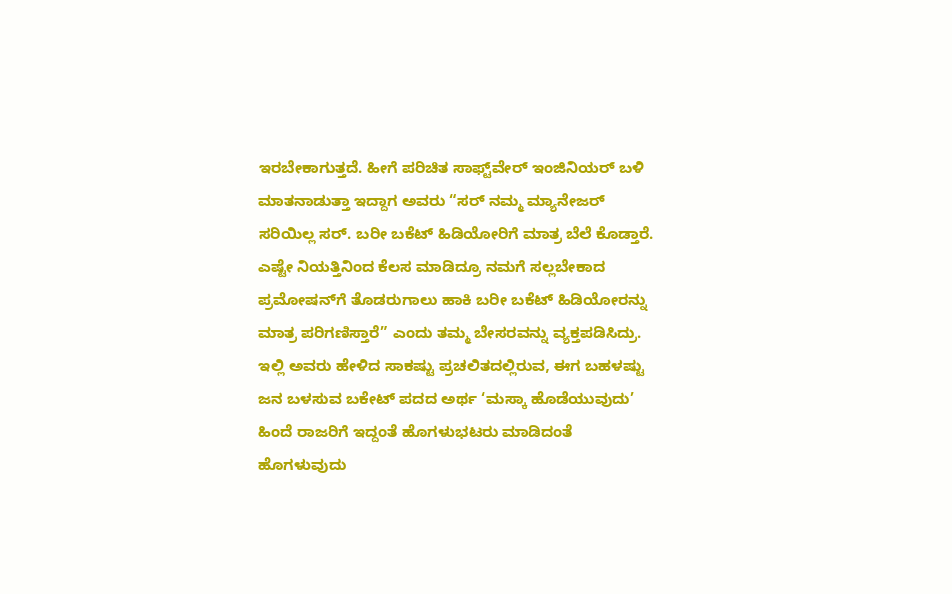ಇರಬೇಕಾಗುತ್ತದೆ. ಹೀಗೆ ಪರಿಚಿತ ಸಾಫ್ಟ್‌ವೇರ್ ಇಂಜಿನಿಯರ್ ಬಳಿ ಮಾತನಾಡುತ್ತಾ ಇದ್ದಾಗ ಅವರು “ಸರ್ ನಮ್ಮ ಮ್ಯಾನೇಜರ್ ಸರಿಯಿಲ್ಲ ಸರ್. ಬರೀ ಬಕೆಟ್ ಹಿಡಿಯೋರಿಗೆ ಮಾತ್ರ ಬೆಲೆ ಕೊಡ್ತಾರೆ. ಎಷ್ಟೇ ನಿಯತ್ತಿನಿಂದ ಕೆಲಸ ಮಾಡಿದ್ರೂ ನಮಗೆ ಸಲ್ಲಬೇಕಾದ ಪ್ರಮೋಷನ್‌ಗೆ ತೊಡರುಗಾಲು ಹಾಕಿ ಬರೀ ಬಕೆಟ್ ಹಿಡಿಯೋರನ್ನು ಮಾತ್ರ ಪರಿಗಣಿಸ್ತಾರೆ” ಎಂದು ತಮ್ಮ ಬೇಸರವನ್ನು ವ್ಯಕ್ತಪಡಿಸಿದ್ರು. ಇಲ್ಲಿ ಅವರು ಹೇಳಿದ ಸಾಕಷ್ಟು ಪ್ರಚಲಿತದಲ್ಲಿರುವ, ಈಗ ಬಹಳಷ್ಟು ಜನ ಬಳಸುವ ಬಕೇಟ್ ಪದದ ಅರ್ಥ ‘ಮಸ್ಕಾ ಹೊಡೆಯುವುದು’ ಹಿಂದೆ ರಾಜರಿಗೆ ಇದ್ದಂತೆ ಹೊಗಳುಭಟರು ಮಾಡಿದಂತೆ ಹೊಗಳುವುದು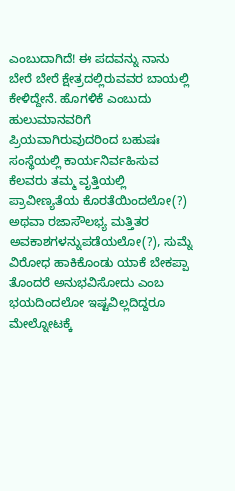ಎಂಬುದಾಗಿದೆ! ಈ ಪದವನ್ನು ನಾನು ಬೇರೆ ಬೇರೆ ಕ್ಷೇತ್ರದಲ್ಲಿರುವವರ ಬಾಯಲ್ಲಿ ಕೇಳಿದ್ದೇನೆ. ಹೊಗಳಿಕೆ ಎಂಬುದು ಹುಲುಮಾನವರಿಗೆ  ಪ್ರಿಯವಾಗಿರುವುದರಿಂದ ಬಹುಷಃ ಸಂಸ್ಥೆಯಲ್ಲಿ ಕಾರ್ಯನಿರ್ವಹಿಸುವ ಕೆಲವರು ತಮ್ಮ ವೃತ್ತಿಯಲ್ಲಿ ಪ್ರಾವೀಣ್ಯತೆಯ ಕೊರತೆಯಿಂದಲೋ(?) ಅಥವಾ ರಜಾಸೌಲಭ್ಯ ಮತ್ತಿತರ ಅವಕಾಶಗಳನ್ನುಪಡೆಯಲೋ(?), ಸುಮ್ನೆ ವಿರೋಧ ಹಾಕಿಕೊಂಡು ಯಾಕೆ ಬೇಕಪ್ಪಾ ತೊಂದರೆ ಅನುಭವಿಸೋದು ಎಂಬ ಭಯದಿಂದಲೋ ಇಷ್ಟವಿಲ್ಲದಿದ್ದರೂ ಮೇಲ್ನೋಟಕ್ಕೆ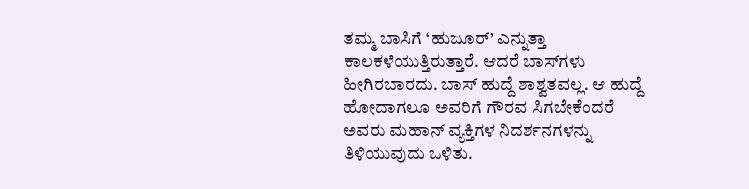ತಮ್ಮ ಬಾಸಿಗೆ ‘ಹುಜೂರ್’ ಎನ್ನುತ್ತಾ ಕಾಲಕಳೆಯುತ್ತಿರುತ್ತಾರೆ. ಆದರೆ ಬಾಸ್‌ಗಳು ಹೀಗಿರಬಾರದು. ಬಾಸ್ ಹುದ್ದೆ ಶಾಶ್ವತವಲ್ಲ. ಆ ಹುದ್ದೆ ಹೋದಾಗಲೂ ಅವರಿಗೆ ಗೌರವ ಸಿಗಬೇಕೆಂದರೆ ಅವರು ಮಹಾನ್ ವ್ಯಕ್ತಿಗಳ ನಿದರ್ಶನಗಳನ್ನು ತಿಳಿಯುವುದು ಒಳಿತು.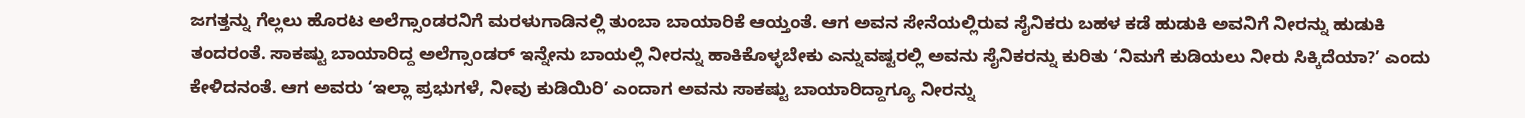ಜಗತ್ತನ್ನು ಗೆಲ್ಲಲು ಹೊರಟ ಅಲೆಗ್ಸಾಂಡರನಿಗೆ ಮರಳುಗಾಡಿನಲ್ಲಿ ತುಂಬಾ ಬಾಯಾರಿಕೆ ಆಯ್ತಂತೆ. ಆಗ ಅವನ ಸೇನೆಯಲ್ಲಿರುವ ಸೈನಿಕರು ಬಹಳ ಕಡೆ ಹುಡುಕಿ ಅವನಿಗೆ ನೀರನ್ನು ಹುಡುಕಿ ತಂದರಂತೆ. ಸಾಕಷ್ಟು ಬಾಯಾರಿದ್ದ ಅಲೆಗ್ಸಾಂಡರ್ ಇನ್ನೇನು ಬಾಯಲ್ಲಿ ನೀರನ್ನು ಹಾಕಿಕೊಳ್ಳಬೇಕು ಎನ್ನುವಷ್ಟರಲ್ಲಿ ಅವನು ಸೈನಿಕರನ್ನು ಕುರಿತು ‘ನಿಮಗೆ ಕುಡಿಯಲು ನೀರು ಸಿಕ್ಕಿದೆಯಾ?’ ಎಂದು ಕೇಳಿದನಂತೆ. ಆಗ ಅವರು ‘ಇಲ್ಲಾ ಪ್ರಭುಗಳೆ, ನೀವು ಕುಡಿಯಿರಿ’ ಎಂದಾಗ ಅವನು ಸಾಕಷ್ಟು ಬಾಯಾರಿದ್ದಾಗ್ಯೂ ನೀರನ್ನು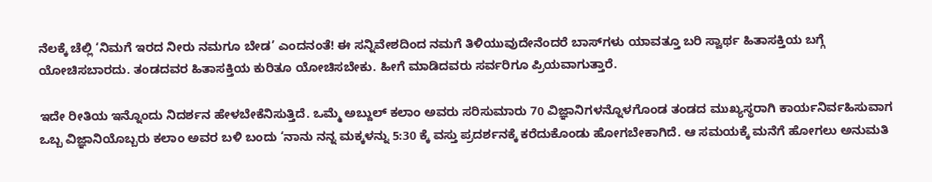ನೆಲಕ್ಕೆ ಚೆಲ್ಲಿ ‘ನಿಮಗೆ ಇರದ ನೀರು ನಮಗೂ ಬೇಡ’ ಎಂದನಂತೆ! ಈ ಸನ್ನಿವೇಶದಿಂದ ನಮಗೆ ತಿಳಿಯುವುದೇನೆಂದರೆ ಬಾಸ್‌ಗಳು ಯಾವತ್ತೂ ಬರಿ ಸ್ವಾರ್ಥ ಹಿತಾಸಕ್ತಿಯ ಬಗ್ಗೆ ಯೋಚಿಸಬಾರದು. ತಂಡದವರ ಹಿತಾಸಕ್ತಿಯ ಕುರಿತೂ ಯೋಚಿಸಬೇಕು. ಹೀಗೆ ಮಾಡಿದವರು ಸರ್ವರಿಗೂ ಪ್ರಿಯವಾಗುತ್ತಾರೆ.

ಇದೇ ರೀತಿಯ ಇನ್ನೊಂದು ನಿದರ್ಶನ ಹೇಳಬೇಕೆನಿಸುತ್ತಿದೆ. ಒಮ್ಮೆ ಅಬ್ದುಲ್ ಕಲಾಂ ಅವರು ಸರಿಸುಮಾರು 70 ವಿಜ್ಞಾನಿಗಳನ್ನೊಳಗೊಂಡ ತಂಡದ ಮುಖ್ಯಸ್ಥರಾಗಿ ಕಾರ್ಯನಿರ್ವಹಿಸುವಾಗ ಒಬ್ಬ ವಿಜ್ಞಾನಿಯೊಬ್ಬರು ಕಲಾಂ ಅವರ ಬಳಿ ಬಂದು ‘ನಾನು ನನ್ನ ಮಕ್ಕಳನ್ನು 5:30 ಕ್ಕೆ ವಸ್ತು ಪ್ರದರ್ಶನಕ್ಕೆ ಕರೆದುಕೊಂಡು ಹೋಗಬೇಕಾಗಿದೆ. ಆ ಸಮಯಕ್ಕೆ ಮನೆಗೆ ಹೋಗಲು ಅನುಮತಿ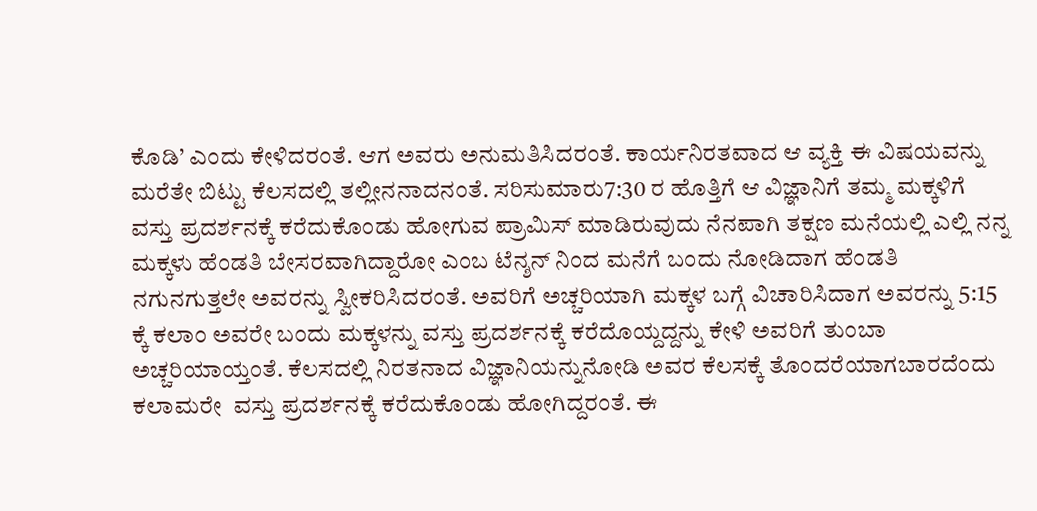ಕೊಡಿ’ ಎಂದು ಕೇಳಿದರಂತೆ. ಆಗ ಅವರು ಅನುಮತಿಸಿದರಂತೆ. ಕಾರ್ಯನಿರತವಾದ ಆ ವ್ಯಕ್ತಿ ಈ ವಿಷಯವನ್ನು ಮರೆತೇ ಬಿಟ್ಟು ಕೆಲಸದಲ್ಲಿ ತಲ್ಲೀನನಾದನಂತೆ. ಸರಿಸುಮಾರು7:30 ರ ಹೊತ್ತಿಗೆ ಆ ವಿಜ್ಞಾನಿಗೆ ತಮ್ಮ ಮಕ್ಕಳಿಗೆ ವಸ್ತು ಪ್ರದರ್ಶನಕ್ಕೆ ಕರೆದುಕೊಂಡು ಹೋಗುವ ಪ್ರಾಮಿಸ್ ಮಾಡಿರುವುದು ನೆನಪಾಗಿ ತಕ್ಷಣ ಮನೆಯಲ್ಲಿ ಎಲ್ಲಿ ನನ್ನ ಮಕ್ಕಳು ಹೆಂಡತಿ ಬೇಸರವಾಗಿದ್ದಾರೋ ಎಂಬ ಟೆನ್ಶನ್ ನಿಂದ ಮನೆಗೆ ಬಂದು ನೋಡಿದಾಗ ಹೆಂಡತಿ ನಗುನಗುತ್ತಲೇ ಅವರನ್ನು ಸ್ವೀಕರಿಸಿದರಂತೆ. ಅವರಿಗೆ ಅಚ್ಚರಿಯಾಗಿ ಮಕ್ಕಳ ಬಗ್ಗೆ ವಿಚಾರಿಸಿದಾಗ ಅವರನ್ನು 5:15 ಕ್ಕೆ ಕಲಾಂ ಅವರೇ ಬಂದು ಮಕ್ಕಳನ್ನು ವಸ್ತು ಪ್ರದರ್ಶನಕ್ಕೆ ಕರೆದೊಯ್ದದ್ದನ್ನು ಕೇಳಿ ಅವರಿಗೆ ತುಂಬಾ ಅಚ್ಚರಿಯಾಯ್ತಂತೆ. ಕೆಲಸದಲ್ಲಿ ನಿರತನಾದ ವಿಜ್ಞಾನಿಯನ್ನುನೋಡಿ ಅವರ ಕೆಲಸಕ್ಕೆ ತೊಂದರೆಯಾಗಬಾರದೆಂದು ಕಲಾಮರೇ  ವಸ್ತು ಪ್ರದರ್ಶನಕ್ಕೆ ಕರೆದುಕೊಂಡು ಹೋಗಿದ್ದರಂತೆ. ಈ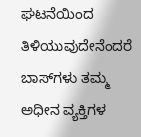ಘಟನೆಯಿಂದ ತಿಳಿಯುವುದೇನೆಂದರೆ ಬಾಸ್‌ಗಳು ತಮ್ಮ ಅಧೀನ ವ್ಯಕ್ತಿಗಳ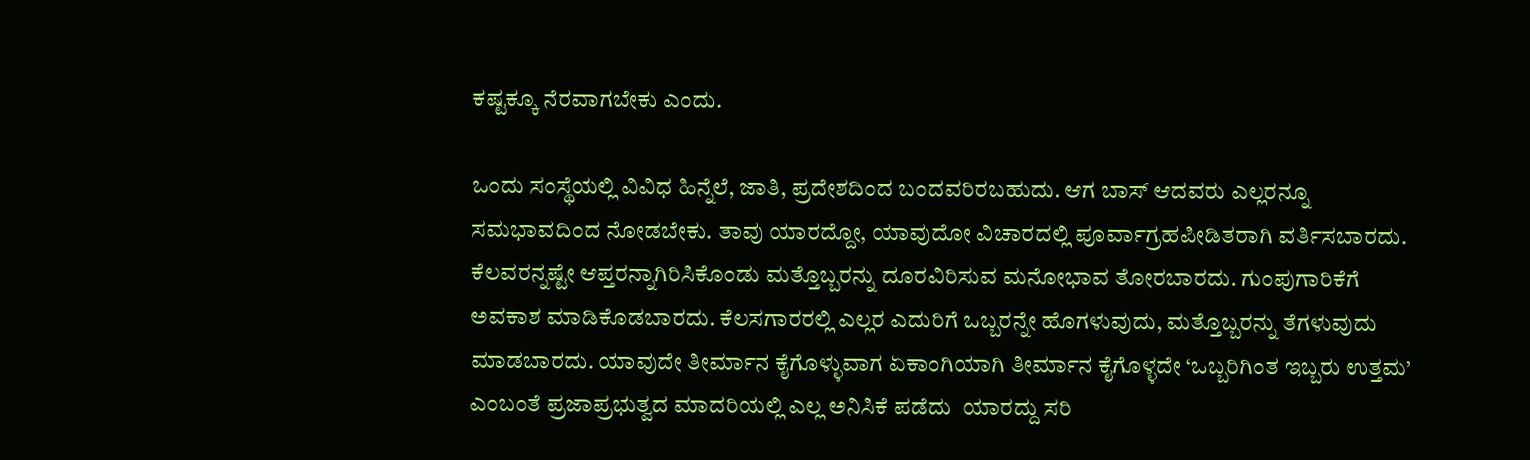ಕಷ್ಟಕ್ಕೂ ನೆರವಾಗಬೇಕು ಎಂದು.

ಒಂದು ಸಂಸ್ಥೆಯಲ್ಲಿ ವಿವಿಧ ಹಿನ್ನೆಲೆ, ಜಾತಿ, ಪ್ರದೇಶದಿಂದ ಬಂದವರಿರಬಹುದು. ಆಗ ಬಾಸ್ ಆದವರು ಎಲ್ಲರನ್ನೂ ಸಮಭಾವದಿಂದ ನೋಡಬೇಕು. ತಾವು ಯಾರದ್ದೋ, ಯಾವುದೋ ವಿಚಾರದಲ್ಲಿ ಪೂರ್ವಾಗ್ರಹಪೀಡಿತರಾಗಿ ವರ್ತಿಸಬಾರದು. ಕೆಲವರನ್ನಷ್ಟೇ ಆಪ್ತರನ್ನಾಗಿರಿಸಿಕೊಂಡು ಮತ್ತೊಬ್ಬರನ್ನು ದೂರವಿರಿಸುವ ಮನೋಭಾವ ತೋರಬಾರದು. ಗುಂಪುಗಾರಿಕೆಗೆ ಅವಕಾಶ ಮಾಡಿಕೊಡಬಾರದು. ಕೆಲಸಗಾರರಲ್ಲಿ ಎಲ್ಲರ ಎದುರಿಗೆ ಒಬ್ಬರನ್ನೇ ಹೊಗಳುವುದು, ಮತ್ತೊಬ್ಬರನ್ನು ತೆಗಳುವುದು ಮಾಡಬಾರದು. ಯಾವುದೇ ತೀರ್ಮಾನ ಕೈಗೊಳ್ಳುವಾಗ ಏಕಾಂಗಿಯಾಗಿ ತೀರ್ಮಾನ ಕೈಗೊಳ್ಳದೇ ‘ಒಬ್ಬರಿಗಿಂತ ಇಬ್ಬರು ಉತ್ತಮ’ ಎಂಬಂತೆ ಪ್ರಜಾಪ್ರಭುತ್ವದ ಮಾದರಿಯಲ್ಲಿ ಎಲ್ಲ ಅನಿಸಿಕೆ ಪಡೆದು  ಯಾರದ್ದು ಸರಿ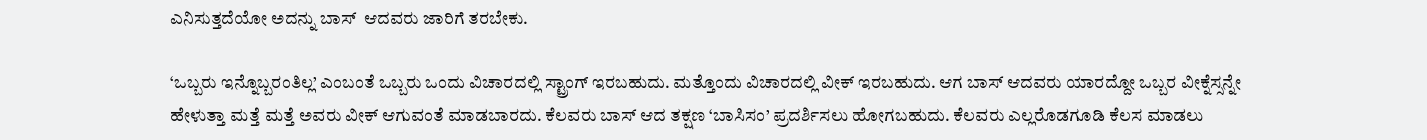ಎನಿಸುತ್ತದೆಯೋ ಅದನ್ನು ಬಾಸ್  ಆದವರು ಜಾರಿಗೆ ತರಬೇಕು.

‘ಒಬ್ಬರು ಇನ್ನೊಬ್ಬರಂತಿಲ್ಲ’ ಎಂಬಂತೆ ಒಬ್ಬರು ಒಂದು ವಿಚಾರದಲ್ಲಿ ಸ್ಟ್ರಾಂಗ್ ಇರಬಹುದು. ಮತ್ತೊಂದು ವಿಚಾರದಲ್ಲಿ ವೀಕ್ ಇರಬಹುದು. ಆಗ ಬಾಸ್ ಆದವರು ಯಾರದ್ದೋ ಒಬ್ಬರ ವೀಕ್ನೆಸ್ಸನ್ನೇ ಹೇಳುತ್ತಾ ಮತ್ತೆ ಮತ್ತೆ ಅವರು ವೀಕ್ ಆಗುವಂತೆ ಮಾಡಬಾರದು. ಕೆಲವರು ಬಾಸ್ ಆದ ತಕ್ಷಣ ‘ಬಾಸಿಸಂ’ ಪ್ರದರ್ಶಿಸಲು ಹೋಗಬಹುದು. ಕೆಲವರು ಎಲ್ಲರೊಡಗೂಡಿ ಕೆಲಸ ಮಾಡಲು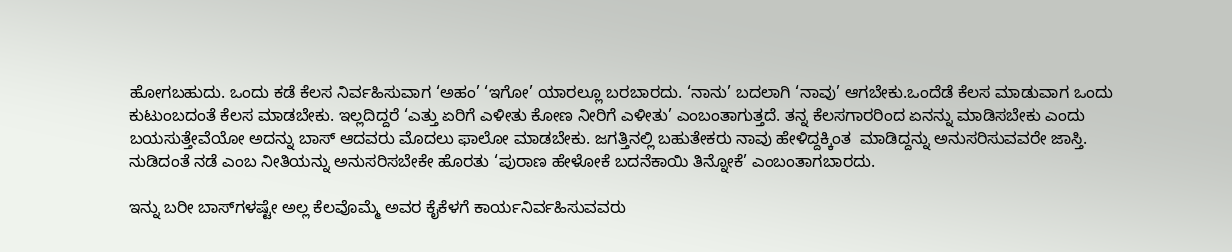ಹೋಗಬಹುದು. ಒಂದು ಕಡೆ ಕೆಲಸ ನಿರ್ವಹಿಸುವಾಗ ‘ಅಹಂ’ ‘ಇಗೋ’ ಯಾರಲ್ಲೂ ಬರಬಾರದು. ‘ನಾನು’ ಬದಲಾಗಿ ‘ನಾವು’ ಆಗಬೇಕು.ಒಂದೆಡೆ ಕೆಲಸ ಮಾಡುವಾಗ ಒಂದು ಕುಟುಂಬದಂತೆ ಕೆಲಸ ಮಾಡಬೇಕು. ಇಲ್ಲದಿದ್ದರೆ ‘ಎತ್ತು ಏರಿಗೆ ಎಳೀತು ಕೋಣ ನೀರಿಗೆ ಎಳೀತು’ ಎಂಬಂತಾಗುತ್ತದೆ. ತನ್ನ ಕೆಲಸಗಾರರಿಂದ ಏನನ್ನು ಮಾಡಿಸಬೇಕು ಎಂದು ಬಯಸುತ್ತೇವೆಯೋ ಅದನ್ನು ಬಾಸ್ ಆದವರು ಮೊದಲು ಫಾಲೋ ಮಾಡಬೇಕು. ಜಗತ್ತಿನಲ್ಲಿ ಬಹುತೇಕರು ನಾವು ಹೇಳಿದ್ದಕ್ಕಿಂತ  ಮಾಡಿದ್ದನ್ನು ಅನುಸರಿಸುವವರೇ ಜಾಸ್ತಿ. ನುಡಿದಂತೆ ನಡೆ ಎಂಬ ನೀತಿಯನ್ನು ಅನುಸರಿಸಬೇಕೇ ಹೊರತು ‘ಪುರಾಣ ಹೇಳೋಕೆ ಬದನೆಕಾಯಿ ತಿನ್ನೋಕೆ’ ಎಂಬಂತಾಗಬಾರದು.

ಇನ್ನು ಬರೀ ಬಾಸ್‌ಗಳಷ್ಟೇ ಅಲ್ಲ ಕೆಲವೊಮ್ಮೆ ಅವರ ಕೈಕೆಳಗೆ ಕಾರ್ಯನಿರ್ವಹಿಸುವವರು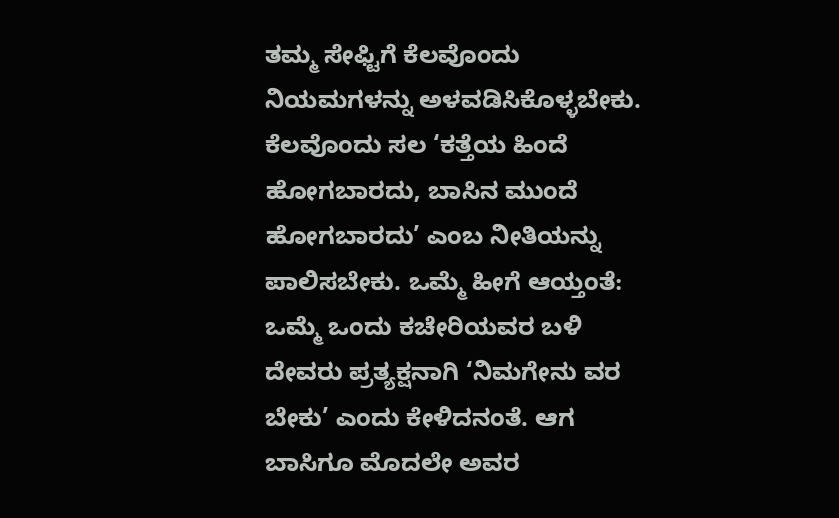ತಮ್ಮ ಸೇಫ್ಟಿಗೆ ಕೆಲವೊಂದು ನಿಯಮಗಳನ್ನು ಅಳವಡಿಸಿಕೊಳ್ಳಬೇಕು. ಕೆಲವೊಂದು ಸಲ ‘ಕತ್ತೆಯ ಹಿಂದೆ ಹೋಗಬಾರದು, ಬಾಸಿನ ಮುಂದೆ ಹೋಗಬಾರದು’ ಎಂಬ ನೀತಿಯನ್ನು ಪಾಲಿಸಬೇಕು. ಒಮ್ಮೆ ಹೀಗೆ ಆಯ್ತಂತೆ: ಒಮ್ಮೆ ಒಂದು ಕಚೇರಿಯವರ ಬಳಿ ದೇವರು ಪ್ರತ್ಯಕ್ಷನಾಗಿ ‘ನಿಮಗೇನು ವರ ಬೇಕು’ ಎಂದು ಕೇಳಿದನಂತೆ. ಆಗ ಬಾಸಿಗೂ ಮೊದಲೇ ಅವರ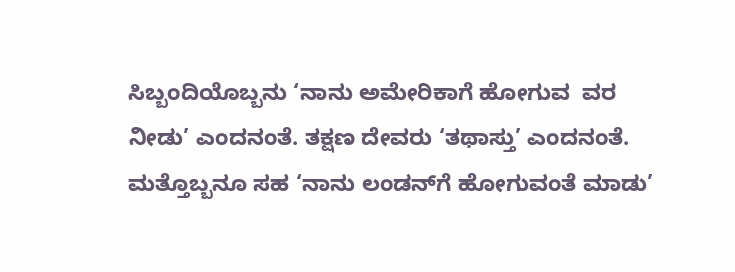ಸಿಬ್ಬಂದಿಯೊಬ್ಬನು ‘ನಾನು ಅಮೇರಿಕಾಗೆ ಹೋಗುವ  ವರ ನೀಡು’ ಎಂದನಂತೆ. ತಕ್ಷಣ ದೇವರು ‘ತಥಾಸ್ತು’ ಎಂದನಂತೆ. ಮತ್ತೊಬ್ಬನೂ ಸಹ ‘ನಾನು ಲಂಡನ್‌ಗೆ ಹೋಗುವಂತೆ ಮಾಡು’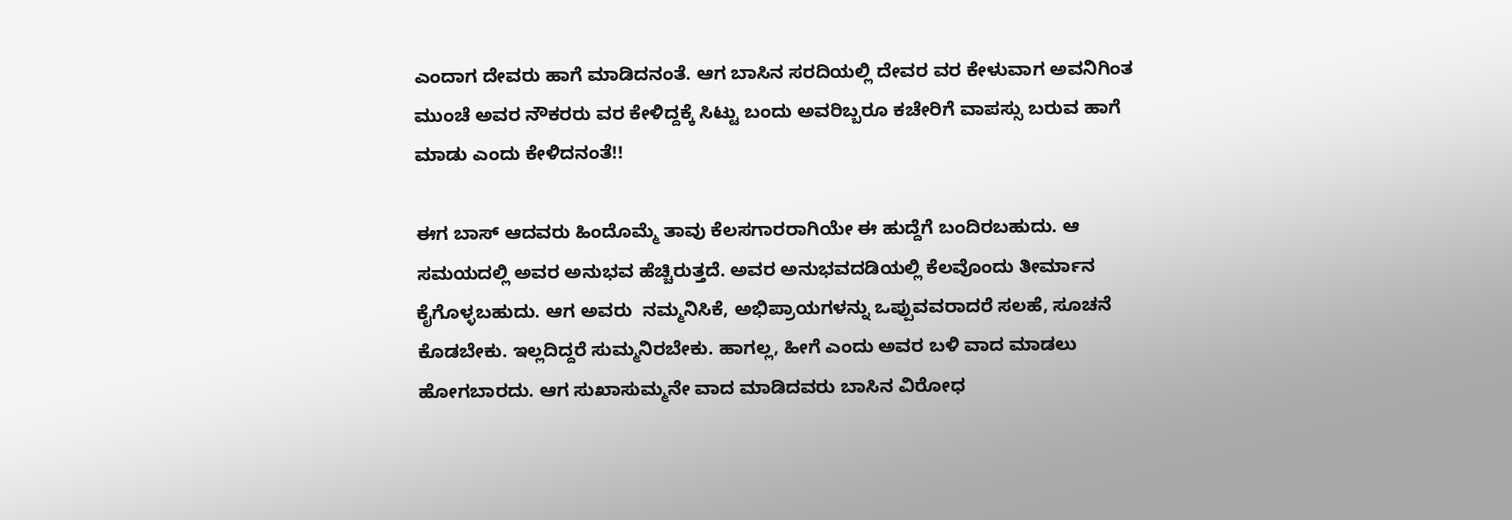ಎಂದಾಗ ದೇವರು ಹಾಗೆ ಮಾಡಿದನಂತೆ. ಆಗ ಬಾಸಿನ ಸರದಿಯಲ್ಲಿ ದೇವರ ವರ ಕೇಳುವಾಗ ಅವನಿಗಿಂತ ಮುಂಚೆ ಅವರ ನೌಕರರು ವರ ಕೇಳಿದ್ದಕ್ಕೆ ಸಿಟ್ಟು ಬಂದು ಅವರಿಬ್ಬರೂ ಕಚೇರಿಗೆ ವಾಪಸ್ಸು ಬರುವ ಹಾಗೆ ಮಾಡು ಎಂದು ಕೇಳಿದನಂತೆ!!

ಈಗ ಬಾಸ್ ಆದವರು ಹಿಂದೊಮ್ಮೆ ತಾವು ಕೆಲಸಗಾರರಾಗಿಯೇ ಈ ಹುದ್ದೆಗೆ ಬಂದಿರಬಹುದು. ಆ ಸಮಯದಲ್ಲಿ ಅವರ ಅನುಭವ ಹೆಚ್ಚಿರುತ್ತದೆ. ಅವರ ಅನುಭವದಡಿಯಲ್ಲಿ ಕೆಲವೊಂದು ತೀರ್ಮಾನ ಕೈಗೊಳ್ಳಬಹುದು. ಆಗ ಅವರು  ನಮ್ಮನಿಸಿಕೆ, ಅಭಿಪ್ರಾಯಗಳನ್ನು ಒಪ್ಪುವವರಾದರೆ ಸಲಹೆ, ಸೂಚನೆ ಕೊಡಬೇಕು. ಇಲ್ಲದಿದ್ದರೆ ಸುಮ್ಮನಿರಬೇಕು. ಹಾಗಲ್ಲ, ಹೀಗೆ ಎಂದು ಅವರ ಬಳಿ ವಾದ ಮಾಡಲು ಹೋಗಬಾರದು. ಆಗ ಸುಖಾಸುಮ್ಮನೇ ವಾದ ಮಾಡಿದವರು ಬಾಸಿನ ವಿರೋಧ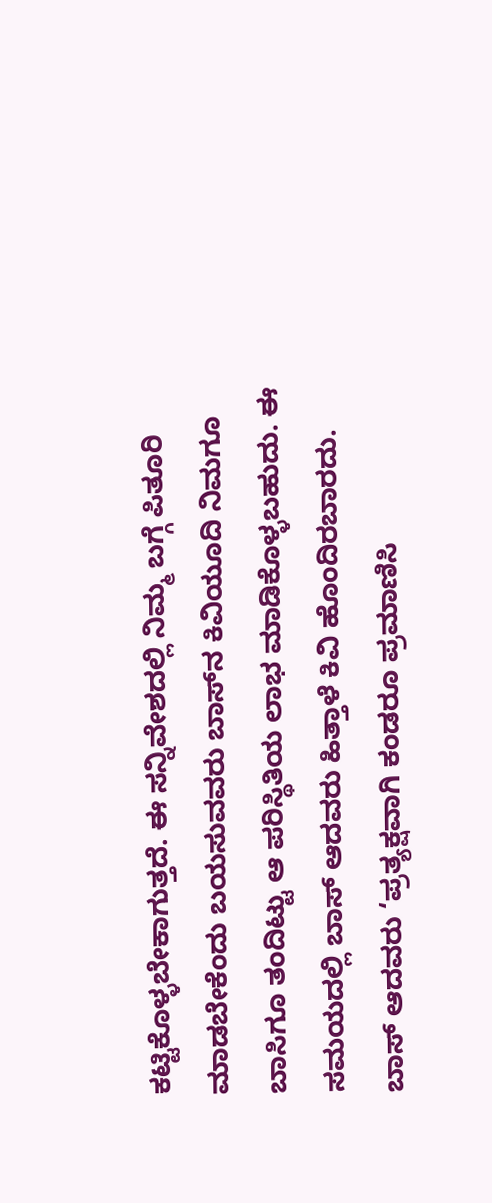ಕಟ್ಟಿಕೊಳ್ಳಬೇಕಾಗುತ್ತದೆ. ಈ ಸನ್ನಿವೇಶದಲ್ಲಿ ನಿಮ್ಮ ಬಗ್ಗೆ ಪಿತೂರಿ ಮಾಡಬೇಕೆಂದು ಬಯಸುವವರು ಬಾಸ್‌ನ ಕಿವಿಯೂದಿ ನಿಮಗೂ ಬಾಸಿಗೂ ತಂದಿಟ್ಟು ಆ ಪರಿಸ್ಥಿತಿಯ ಲಾಭ ಮಾಡಿಕೊಳ್ಳಬಹುದು. ಈ ಸಮಯದಲ್ಲಿ ಬಾಸ್ ಆದವರು ಹಿತ್ತಾಳೆ ಕಿವಿ ಹೊಂದಿರಬಾರದು. ಬಾಸ್ ಆದವರು ‘ಪ್ರತ್ಯಕ್ಷವಾಗಿ ಕಂಡರೂ ಪ್ರಮಾಣಿಸಿ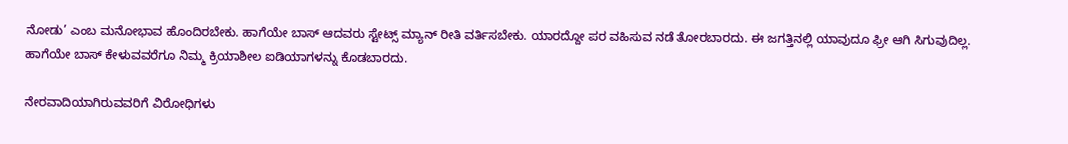ನೋಡು’ ಎಂಬ ಮನೋಭಾವ ಹೊಂದಿರಬೇಕು. ಹಾಗೆಯೇ ಬಾಸ್ ಆದವರು ಸ್ಟೇಟ್ಸ್ ಮ್ಯಾನ್ ರೀತಿ ವರ್ತಿಸಬೇಕು. ಯಾರದ್ದೋ ಪರ‌ ವಹಿಸುವ ನಡೆ ತೋರಬಾರದು. ಈ ಜಗತ್ತಿನಲ್ಲಿ ಯಾವುದೂ ಫ್ರೀ ಆಗಿ ಸಿಗುವುದಿಲ್ಲ. ಹಾಗೆಯೇ ಬಾಸ್ ಕೇಳುವವರೆಗೂ ನಿಮ್ಮ ಕ್ರಿಯಾಶೀಲ ಐಡಿಯಾಗಳನ್ನು ಕೊಡಬಾರದು.

ನೇರವಾದಿಯಾಗಿರುವವರಿಗೆ ವಿರೋಧಿಗಳು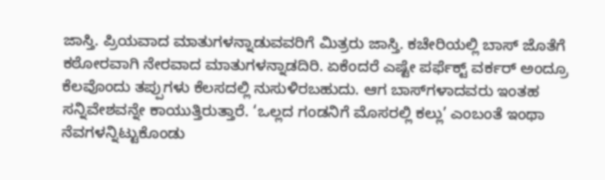ಜಾಸ್ತಿ. ಪ್ರಿಯವಾದ ಮಾತುಗಳನ್ನಾಡುವವರಿಗೆ ಮಿತ್ರರು ಜಾಸ್ತಿ. ಕಚೇರಿಯಲ್ಲಿ ಬಾಸ್ ಜೊತೆಗೆ ಕಠೋರವಾಗಿ ನೇರವಾದ ಮಾತುಗಳನ್ನಾಡದಿರಿ. ಏಕೆಂದರೆ ಎಷ್ಟೇ ಪರ್ಫೆಕ್ಟ್ ವರ್ಕರ್ ಅಂದ್ರೂ ಕೆಲವೊಂದು ತಪ್ಪುಗಳು ಕೆಲಸದಲ್ಲಿ ನುಸುಳಿರಬಹುದು. ಆಗ ಬಾಸ್‌ಗಳಾದವರು ಇಂತಹ ಸನ್ನಿವೇಶವನ್ನೇ ಕಾಯುತ್ತಿರುತ್ತಾರೆ. ‘ಒಲ್ಲದ ಗಂಡನಿಗೆ ಮೊಸರಲ್ಲಿ ಕಲ್ಲು’ ಎಂಬಂತೆ ಇಂಥಾ ನೆವಗಳನ್ನಿಟ್ಟುಕೊಂಡು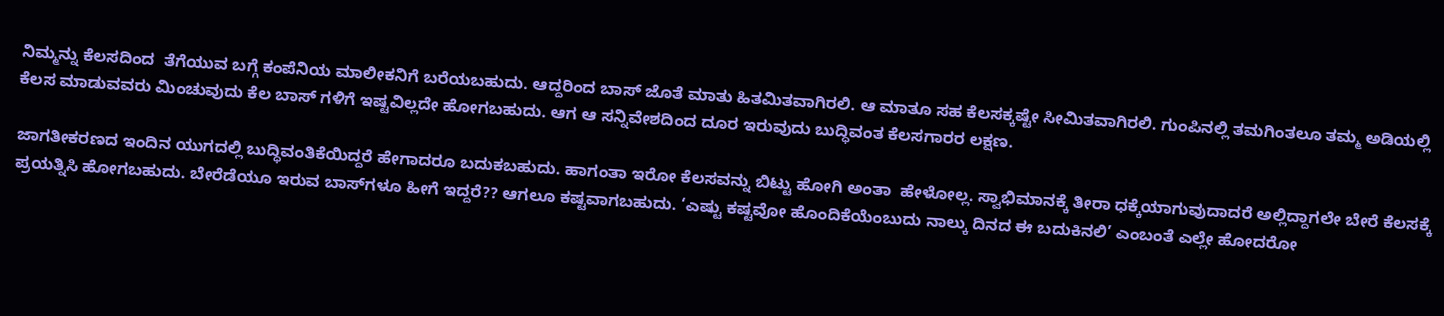ನಿಮ್ಮನ್ನು ಕೆಲಸದಿಂದ  ತೆಗೆಯುವ ಬಗ್ಗೆ ಕಂಪೆನಿಯ ಮಾಲೀಕನಿಗೆ ಬರೆಯಬಹುದು. ಆದ್ದರಿಂದ ಬಾಸ್ ಜೊತೆ ಮಾತು ಹಿತಮಿತವಾಗಿರಲಿ. ಆ ಮಾತೂ ಸಹ ಕೆಲಸಕ್ಕಷ್ಟೇ ಸೀಮಿತವಾಗಿರಲಿ. ಗುಂಪಿನಲ್ಲಿ ತಮಗಿಂತಲೂ ತಮ್ಮ ಅಡಿಯಲ್ಲಿ ಕೆಲಸ ಮಾಡುವವರು ಮಿಂಚುವುದು ಕೆಲ ಬಾಸ್ ಗಳಿಗೆ ಇಷ್ಟವಿಲ್ಲದೇ ಹೋಗಬಹುದು. ಆಗ ಆ ಸನ್ನಿವೇಶದಿಂದ ದೂರ ಇರುವುದು ಬುದ್ಧಿವಂತ ಕೆಲಸಗಾರರ ಲಕ್ಷಣ.

ಜಾಗತೀಕರಣದ ಇಂದಿನ ಯುಗದಲ್ಲಿ ಬುದ್ಧಿವಂತಿಕೆಯಿದ್ದರೆ ಹೇಗಾದರೂ ಬದುಕಬಹುದು. ಹಾಗಂತಾ ಇರೋ ಕೆಲಸವನ್ನು ಬಿಟ್ಟು ಹೋಗಿ ಅಂತಾ  ಹೇಳೋಲ್ಲ. ಸ್ವಾಭಿಮಾನಕ್ಕೆ ತೀರಾ ಧಕ್ಕೆಯಾಗುವುದಾದರೆ ಅಲ್ಲಿದ್ದಾಗಲೇ ಬೇರೆ ಕೆಲಸಕ್ಕೆ ಪ್ರಯತ್ನಿಸಿ ಹೋಗಬಹುದು. ಬೇರೆಡೆಯೂ ಇರುವ ಬಾಸ್‌ಗಳೂ ಹೀಗೆ ಇದ್ದರೆ?? ಆಗಲೂ ಕಷ್ಟವಾಗಬಹುದು. ‘ಎಷ್ಟು ಕಷ್ಟವೋ ಹೊಂದಿಕೆಯೆಂಬುದು ನಾಲ್ಕು ದಿನದ ಈ ಬದುಕಿನಲಿ’ ಎಂಬಂತೆ ಎಲ್ಲೇ ಹೋದರೋ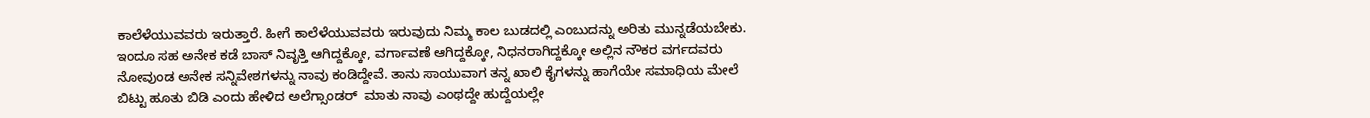ಕಾಲೆಳೆಯುವವರು ಇರುತ್ತಾರೆ. ಹೀಗೆ ಕಾಲೆಳೆಯುವವರು ಇರುವುದು ನಿಮ್ಮ ಕಾಲ ಬುಡದಲ್ಲಿ ಎಂಬುದನ್ನು ಅರಿತು ಮುನ್ನಡೆಯಬೇಕು. ಇಂದೂ ಸಹ ಅನೇಕ ಕಡೆ ಬಾಸ್ ನಿವೃತ್ತಿ ಆಗಿದ್ದಕ್ಕೋ, ವರ್ಗಾವಣೆ ಆಗಿದ್ದಕ್ಕೋ, ನಿಧನರಾಗಿದ್ದಕ್ಕೋ ಅಲ್ಲಿನ ನೌಕರ ವರ್ಗದವರು ನೋವುಂಡ ಅನೇಕ ಸನ್ನಿವೇಶಗಳನ್ನು ನಾವು ಕಂಡಿದ್ದೇವೆ. ತಾನು ಸಾಯುವಾಗ ತನ್ನ ಖಾಲಿ ಕೈಗಳನ್ನು ಹಾಗೆಯೇ ಸಮಾಧಿಯ ಮೇಲೆ ಬಿಟ್ಟು ಹೂತು ಬಿಡಿ ಎಂದು ಹೇಳಿದ ಅಲೆಗ್ಸಾಂಡರ್  ಮಾತು ನಾವು ಎಂಥದ್ದೇ ಹುದ್ದೆಯಲ್ಲೇ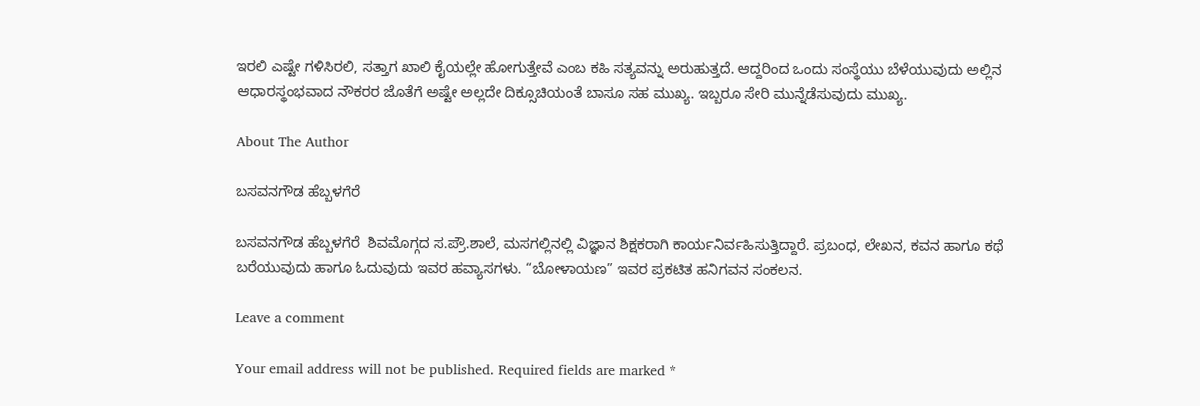ಇರಲಿ ಎಷ್ಟೇ ಗಳಿಸಿರಲಿ, ಸತ್ತಾಗ ಖಾಲಿ ಕೈಯಲ್ಲೇ ಹೋಗುತ್ತೇವೆ ಎಂಬ ಕಹಿ ಸತ್ಯವನ್ನು ಅರುಹುತ್ತದೆ. ಆದ್ದರಿಂದ ಒಂದು ಸಂಸ್ಥೆಯು ಬೆಳೆಯುವುದು ಅಲ್ಲಿನ ಆಧಾರಸ್ಥಂಭವಾದ ನೌಕರರ ಜೊತೆಗೆ ಅಷ್ಟೇ ಅಲ್ಲದೇ ದಿಕ್ಸೂಚಿಯಂತೆ ಬಾಸೂ ಸಹ ಮುಖ್ಯ. ಇಬ್ಬರೂ ಸೇರಿ ಮುನ್ನೆಡೆಸುವುದು ಮುಖ್ಯ.

About The Author

ಬಸವನಗೌಡ ಹೆಬ್ಬಳಗೆರೆ

ಬಸವನಗೌಡ ಹೆಬ್ಬಳಗೆರೆ  ಶಿವಮೊಗ್ಗದ ಸ.ಪ್ರೌ.ಶಾಲೆ, ಮಸಗಲ್ಲಿನಲ್ಲಿ ವಿಜ್ಞಾನ ಶಿಕ್ಷಕರಾಗಿ ಕಾರ್ಯನಿರ್ವಹಿಸುತ್ತಿದ್ದಾರೆ. ಪ್ರಬಂಧ, ಲೇಖನ, ಕವನ ಹಾಗೂ ಕಥೆ ಬರೆಯುವುದು ಹಾಗೂ ಓದುವುದು ಇವರ ಹವ್ಯಾಸಗಳು. “ಬೋಳಾಯಣ” ಇವರ ಪ್ರಕಟಿತ ಹನಿಗವನ ಸಂಕಲನ.

Leave a comment

Your email address will not be published. Required fields are marked *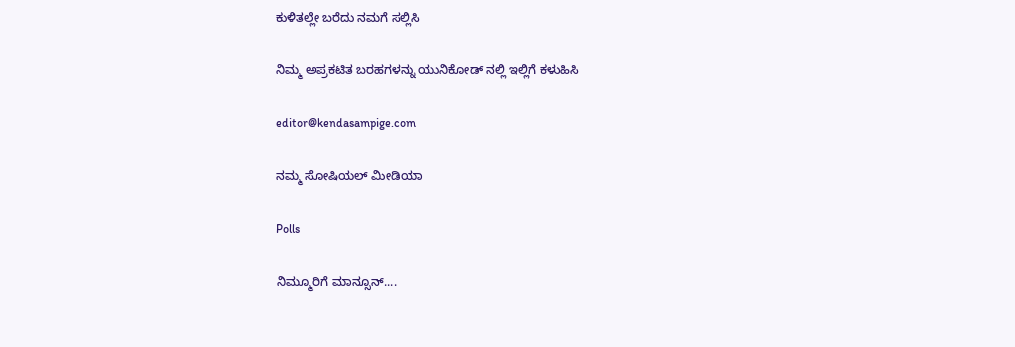ಕುಳಿತಲ್ಲೇ ಬರೆದು ನಮಗೆ ಸಲ್ಲಿಸಿ

ನಿಮ್ಮ ಅಪ್ರಕಟಿತ ಬರಹಗಳನ್ನು ಯುನಿಕೋಡ್ ನಲ್ಲಿ ಇಲ್ಲಿಗೆ ಕಳುಹಿಸಿ

editor@kendasampige.com

ನಮ್ಮ ಸೋಷಿಯಲ್‌ ಮೀಡಿಯಾ

Polls

ನಿಮ್ಮೂರಿಗೆ ಮಾನ್ಸೂನ್....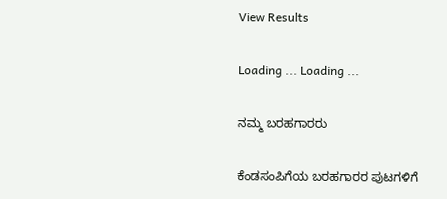View Results

Loading ... Loading ...

ನಮ್ಮ ಬರಹಗಾರರು

ಕೆಂಡಸಂಪಿಗೆಯ ಬರಹಗಾರರ ಪುಟಗಳಿಗೆ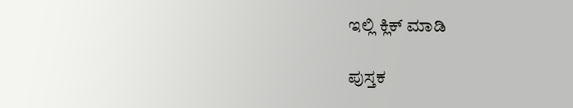ಇಲ್ಲಿ ಕ್ಲಿಕ್ ಮಾಡಿ

ಪುಸ್ತಕ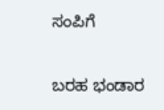ಸಂಪಿಗೆ

ಬರಹ ಭಂಡಾರ